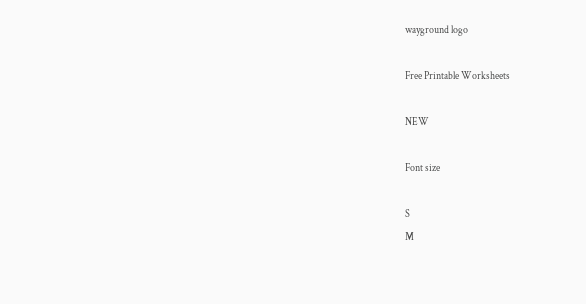wayground logo

Free Printable Worksheets

NEW

Font size

S
M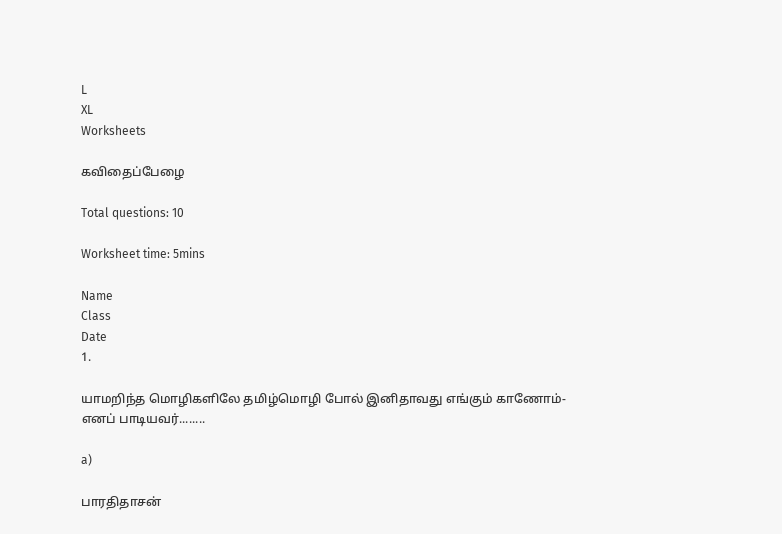L
XL
Worksheets

கவிதைப்பேழை

Total questions: 10

Worksheet time: 5mins

Name
Class
Date
1.

யாமறிந்த மொழிகளிலே தமிழ்மொழி போல் இனிதாவது எங்கும் காணோம்- எனப் பாடியவர்........

a)

பாரதிதாசன்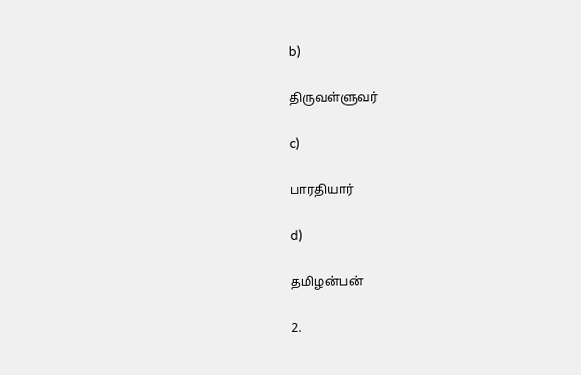b)

திருவள்ளுவர்

c)

பாரதியார்

d)

தமிழன்பன்

2.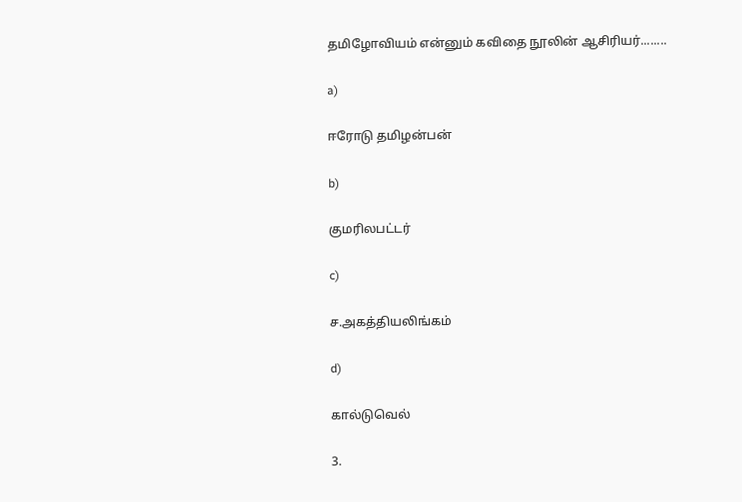தமிழோவியம் என்னும் கவிதை நூலின் ஆசிரியர்........

a)

ஈரோடு தமிழன்பன்

b)

குமரிலபட்டர்

c)

ச.அகத்தியலிங்கம்

d)

கால்டுவெல்

3.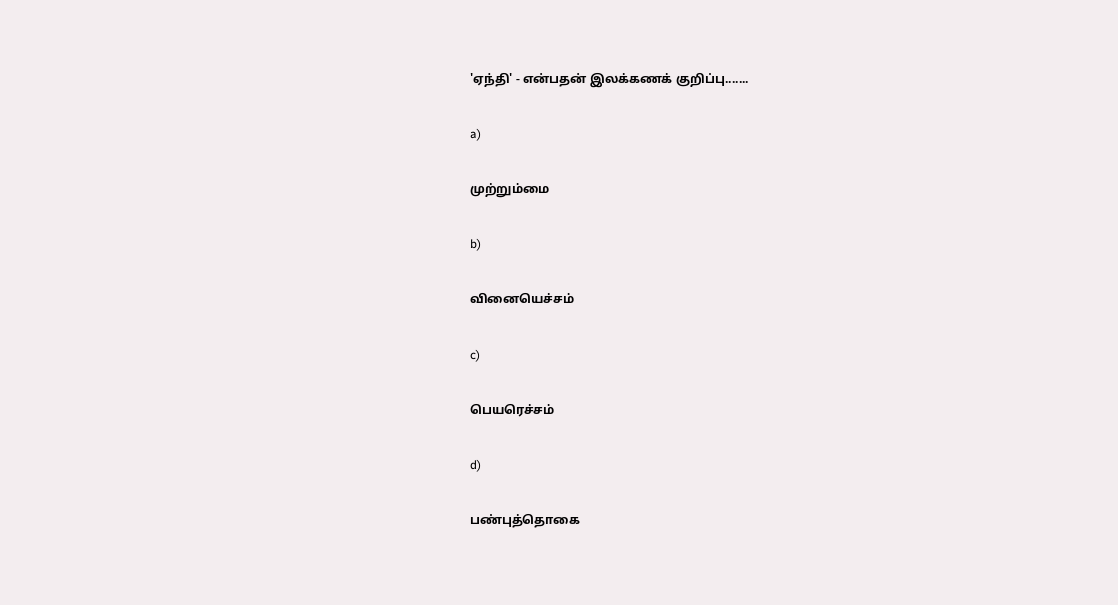'ஏந்தி' - என்பதன் இலக்கணக் குறிப்பு.......

a)

முற்றும்மை

b)

வினையெச்சம்

c)

பெயரெச்சம்

d)

பண்புத்தொகை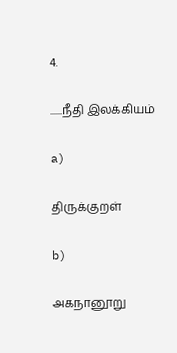4.

......நீதி இலக்கியம்

a)

திருக்குறள்

b)

அகநானூறு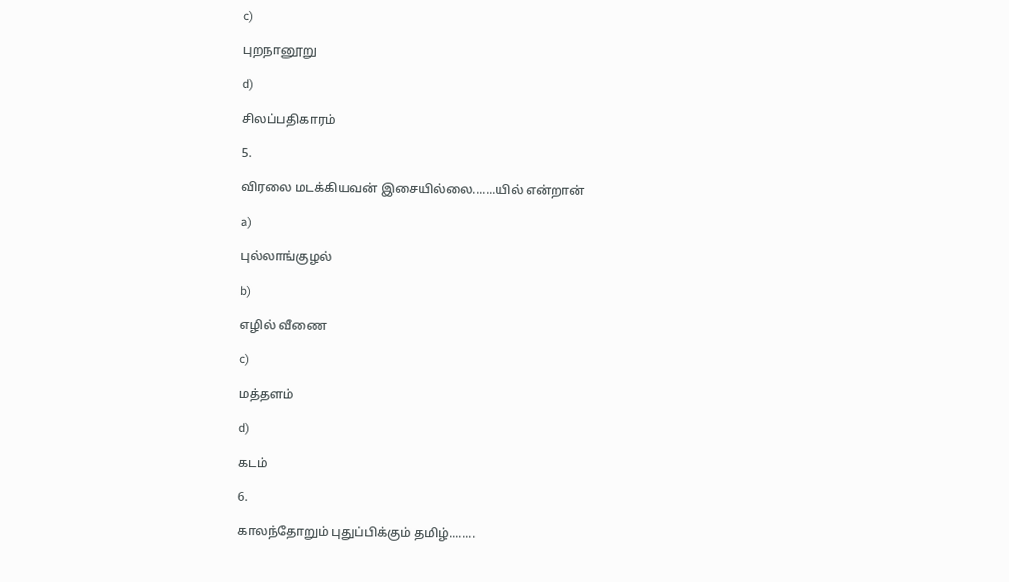c)

புறநானூறு

d)

சிலப்பதிகாரம்

5.

விரலை மடக்கியவன் இசையில்லை.......யில் என்றான்

a)

புல்லாங்குழல்

b)

எழில் வீணை

c)

மத்தளம்

d)

கடம்

6.

காலந்தோறும் புதுப்பிக்கும் தமிழ்........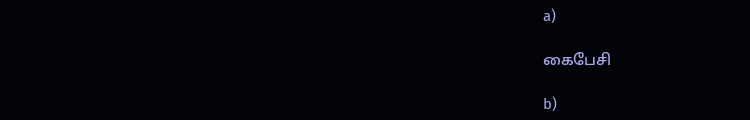a)

கைபேசி

b)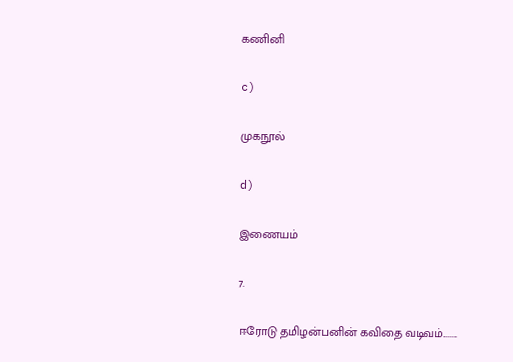கணினி

c)

முகநூல்

d)

இணையம்

7.

ஈரோடு தமிழன்பனின் கவிதை வடிவம்........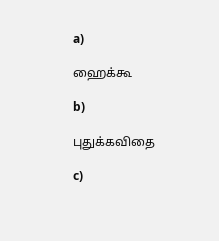a)

ஹைக்கூ

b)

புதுக்கவிதை

c)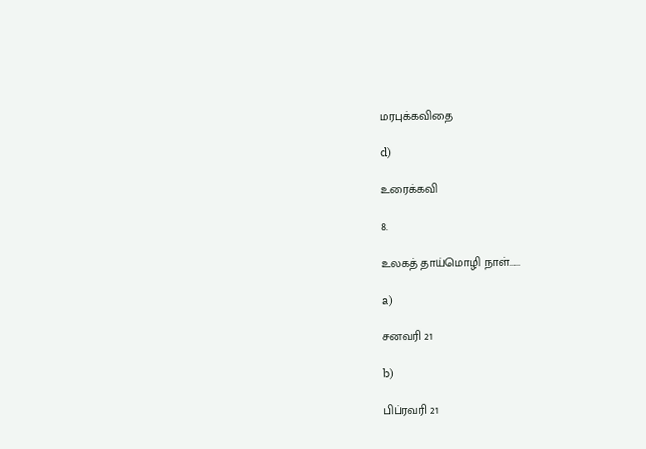மரபுக்கவிதை

d)

உரைக்கவி

8.

உலகத் தாய்மொழி நாள்......

a)

சனவரி 21

b)

பிப்ரவரி 21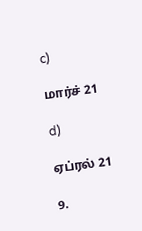c)

மார்ச் 21

d)

ஏப்ரல் 21

9.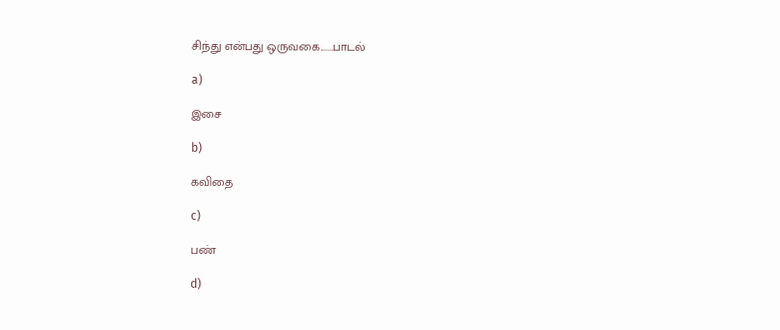சிந்து என்பது ஒருவகை.......பாடல்

a)

இசை

b)

கவிதை

c)

பண்

d)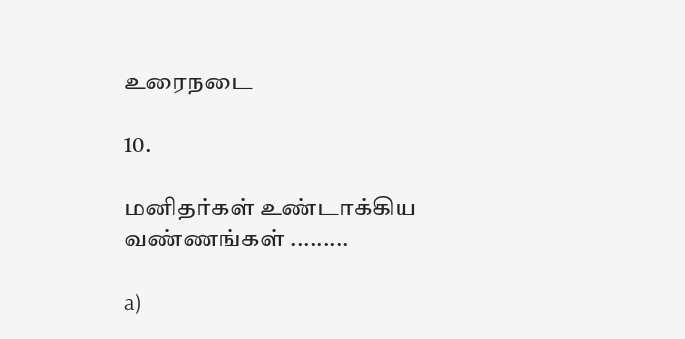உரைநடை

10.

மனிதர்கள் உண்டாக்கிய வண்ணங்கள் .........

a)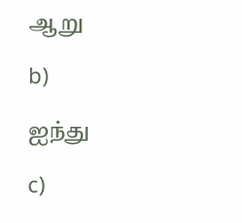ஆறு

b)

ஐந்து

c)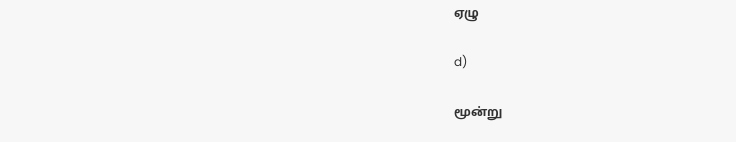ஏழு

d)

மூன்று